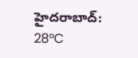హైదరాబాద్: 28°C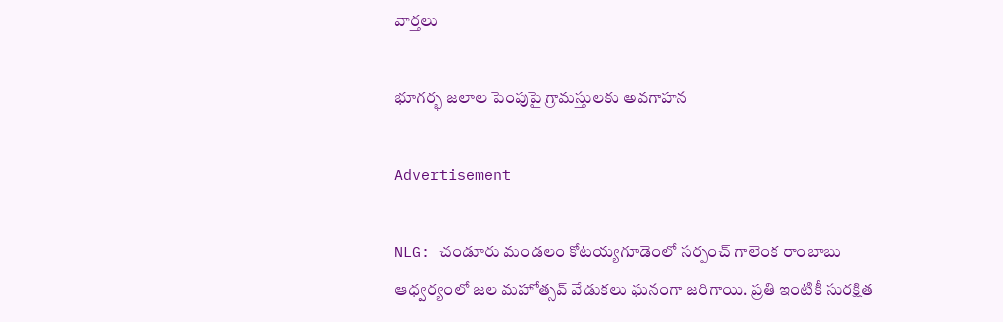వార్తలు

భూగర్భ జలాల పెంపుపై గ్రామస్తులకు అవగాహన

Advertisement

NLG: చండూరు మండలం కోటయ్యగూడెంలో సర్పంచ్ గాలెంక రాంబాబు ఆధ్వర్యంలో జల మహోత్సవ్ వేడుకలు ఘనంగా జరిగాయి. ప్రతి ఇంటికీ సురక్షిత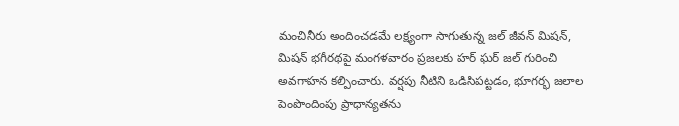మంచినీరు అందించడమే లక్ష్యంగా సాగుతున్న జల్ జీవన్ మిషన్, మిషన్ భగీరథపై మంగళవారం ప్రజలకు హర్ ఘర్ జల్ గురించి అవగాహన కల్పించారు. వర్షపు నీటిని ఒడిసిపట్టడం, భూగర్భ జలాల పెంపొందింపు ప్రాధాన్యతను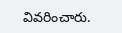వివరించారు.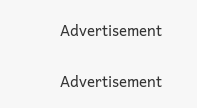Advertisement

Advertisement